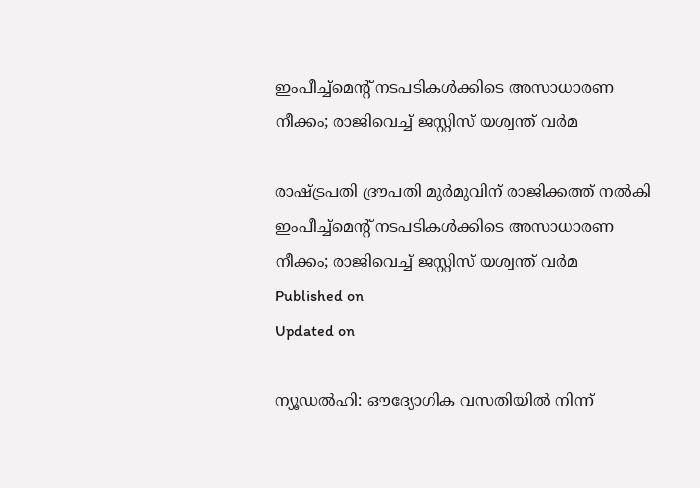ഇംപീച്ച്‌മെന്റ് നടപടികള്‍ക്കിടെ അസാധാരണ നീക്കം; രാജിവെച്ച് ജസ്റ്റിസ് യശ്വന്ത് വര്‍മ

രാഷ്ട്രപതി ദ്രൗപതി മുര്‍മുവിന് രാജിക്കത്ത് നല്‍കി
ഇംപീച്ച്‌മെന്റ് നടപടികള്‍ക്കിടെ അസാധാരണ നീക്കം; രാജിവെച്ച് ജസ്റ്റിസ് യശ്വന്ത് വര്‍മ
Published on
Updated on

ന്യൂഡല്‍ഹി: ഔദ്യോഗിക വസതിയില്‍ നിന്ന്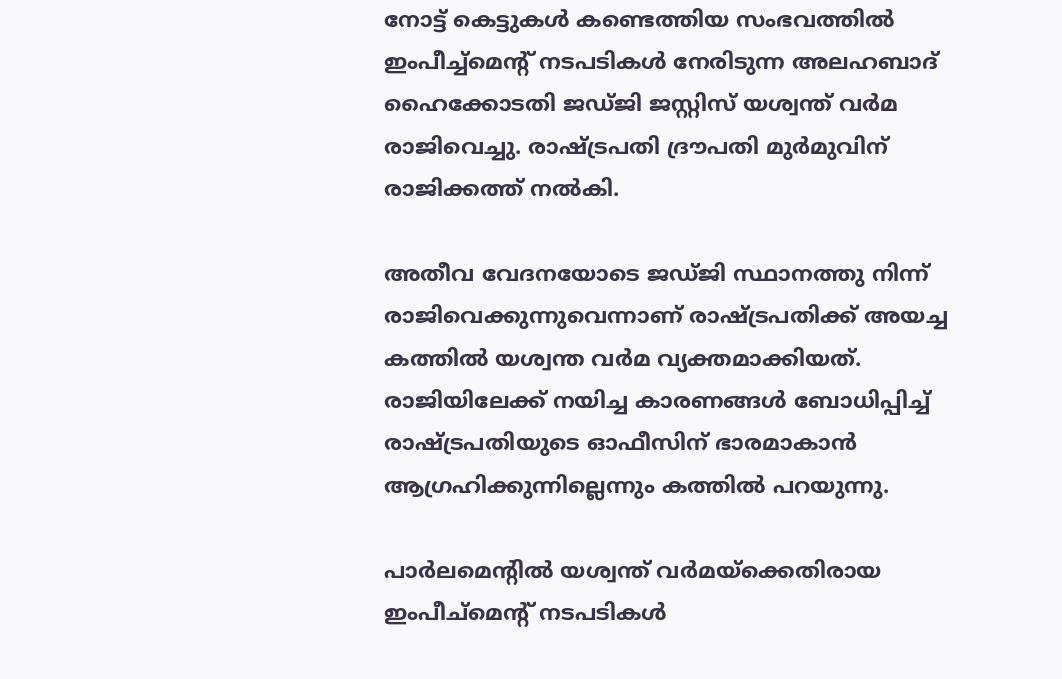നോട്ട് കെട്ടുകള്‍ കണ്ടെത്തിയ സംഭവത്തില്‍ ഇംപീച്ച്‌മെന്റ് നടപടികള്‍ നേരിടുന്ന അലഹബാദ് ഹൈക്കോടതി ജഡ്ജി ജസ്റ്റിസ് യശ്വന്ത് വര്‍മ രാജിവെച്ചു. രാഷ്ട്രപതി ദ്രൗപതി മുര്‍മുവിന് രാജിക്കത്ത് നല്‍കി.

അതീവ വേദനയോടെ ജഡ്ജി സ്ഥാനത്തു നിന്ന് രാജിവെക്കുന്നുവെന്നാണ് രാഷ്ട്രപതിക്ക് അയച്ച കത്തില്‍ യശ്വന്ത വര്‍മ വ്യക്തമാക്കിയത്. രാജിയിലേക്ക് നയിച്ച കാരണങ്ങള്‍ ബോധിപ്പിച്ച് രാഷ്ട്രപതിയുടെ ഓഫീസിന് ഭാരമാകാന്‍ ആഗ്രഹിക്കുന്നില്ലെന്നും കത്തില്‍ പറയുന്നു.

പാര്‍ലമെന്റില്‍ യശ്വന്ത് വര്‍മയ്‌ക്കെതിരായ ഇംപീച്‌മെന്റ് നടപടികള്‍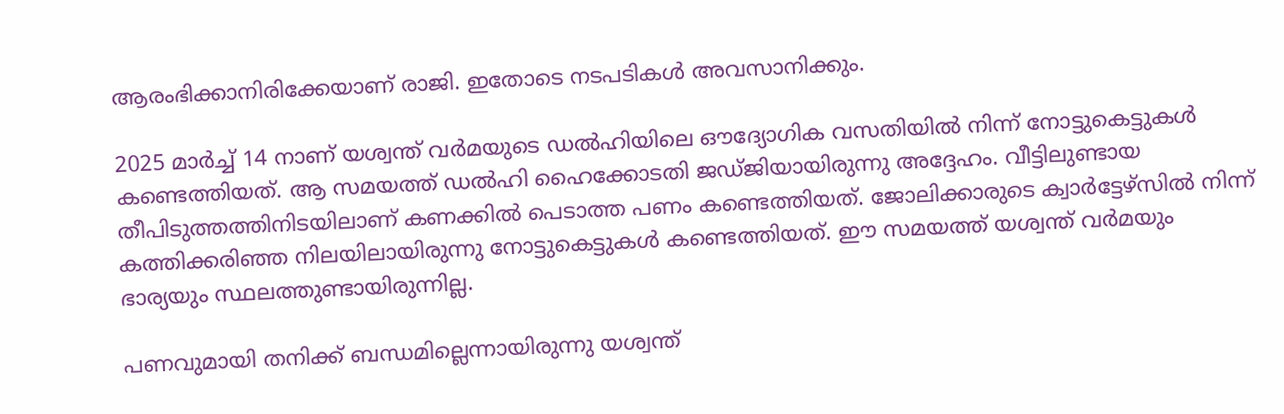ആരംഭിക്കാനിരിക്കേയാണ് രാജി. ഇതോടെ നടപടികള്‍ അവസാനിക്കും.

2025 മാര്‍ച്ച് 14 നാണ് യശ്വന്ത് വര്‍മയുടെ ഡല്‍ഹിയിലെ ഔദ്യോഗിക വസതിയില്‍ നിന്ന് നോട്ടുകെട്ടുകള്‍ കണ്ടെത്തിയത്. ആ സമയത്ത് ഡല്‍ഹി ഹൈക്കോടതി ജഡ്ജിയായിരുന്നു അദ്ദേഹം. വീട്ടിലുണ്ടായ തീപിടുത്തത്തിനിടയിലാണ് കണക്കില്‍ പെടാത്ത പണം കണ്ടെത്തിയത്. ജോലിക്കാരുടെ ക്വാര്‍ട്ടേഴ്‌സില്‍ നിന്ന് കത്തിക്കരിഞ്ഞ നിലയിലായിരുന്നു നോട്ടുകെട്ടുകള്‍ കണ്ടെത്തിയത്. ഈ സമയത്ത് യശ്വന്ത് വര്‍മയും ഭാര്യയും സ്ഥലത്തുണ്ടായിരുന്നില്ല.

പണവുമായി തനിക്ക് ബന്ധമില്ലെന്നായിരുന്നു യശ്വന്ത്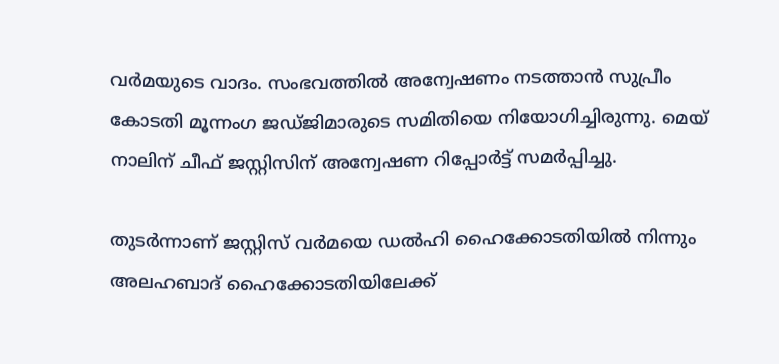വര്‍മയുടെ വാദം. സംഭവത്തില്‍ അന്വേഷണം നടത്താന്‍ സുപ്രീം കോടതി മൂന്നംഗ ജഡ്ജിമാരുടെ സമിതിയെ നിയോഗിച്ചിരുന്നു. മെയ് നാലിന് ചീഫ് ജസ്റ്റിസിന് അന്വേഷണ റിപ്പോര്‍ട്ട് സമര്‍പ്പിച്ചു.

തുടര്‍ന്നാണ് ജസ്റ്റിസ് വര്‍മയെ ഡല്‍ഹി ഹൈക്കോടതിയില്‍ നിന്നും അലഹബാദ് ഹൈക്കോടതിയിലേക്ക്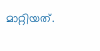മാറ്റിയത്.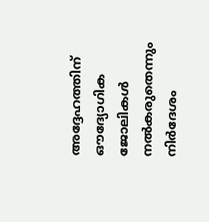അദ്ദേഹത്തിന് ഔദ്യോഗിക ജോലികള്‍ നല്‍കരുതെന്നും നിര്‍ദേശം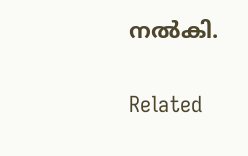നല്‍കി.

Related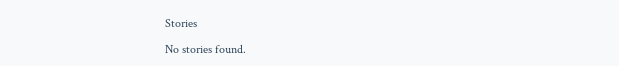Stories

No stories found.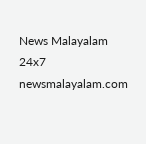News Malayalam 24x7
newsmalayalam.com